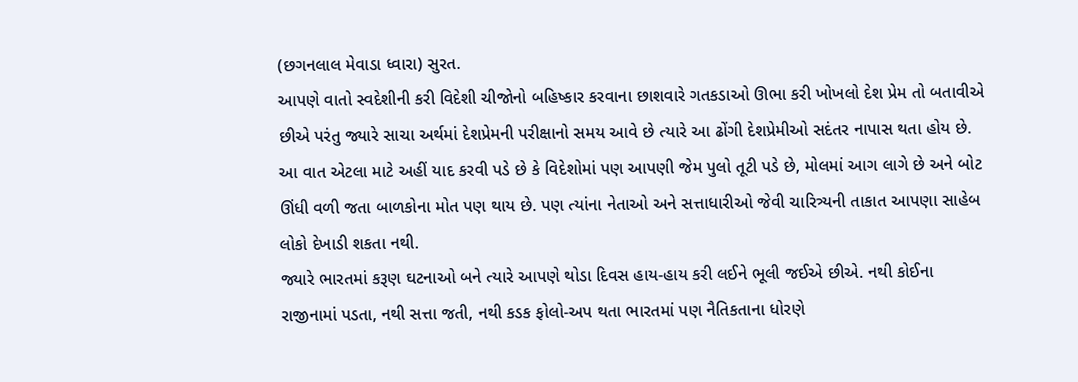(છગનલાલ મેવાડા ધ્વારા) સુરત.
આપણે વાતો સ્વદેશીની કરી વિદેશી ચીજોનો બહિષ્કાર કરવાના છાશવારે ગતકડાઓ ઊભા કરી ખોખલો દેશ પ્રેમ તો બતાવીએ છીએ પરંતુ જ્યારે સાચા અર્થમાં દેશપ્રેમની પરીક્ષાનો સમય આવે છે ત્યારે આ ઢોંગી દેશપ્રેમીઓ સદંતર નાપાસ થતા હોય છે. આ વાત એટલા માટે અહીં યાદ કરવી પડે છે કે વિદેશોમાં પણ આપણી જેમ પુલો તૂટી પડે છે, મોલમાં આગ લાગે છે અને બોટ ઊંધી વળી જતા બાળકોના મોત પણ થાય છે. પણ ત્યાંના નેતાઓ અને સત્તાધારીઓ જેવી ચારિત્ર્યની તાકાત આપણા સાહેબ લોકો દેખાડી શકતા નથી.
જ્યારે ભારતમાં કરૂણ ઘટનાઓ બને ત્યારે આપણે થોડા દિવસ હાય-હાય કરી લઈને ભૂલી જઈએ છીએ. નથી કોઈના રાજીનામાં પડતા, નથી સત્તા જતી, નથી કડક ફોલો-અપ થતા ભારતમાં પણ નૈતિકતાના ધોરણે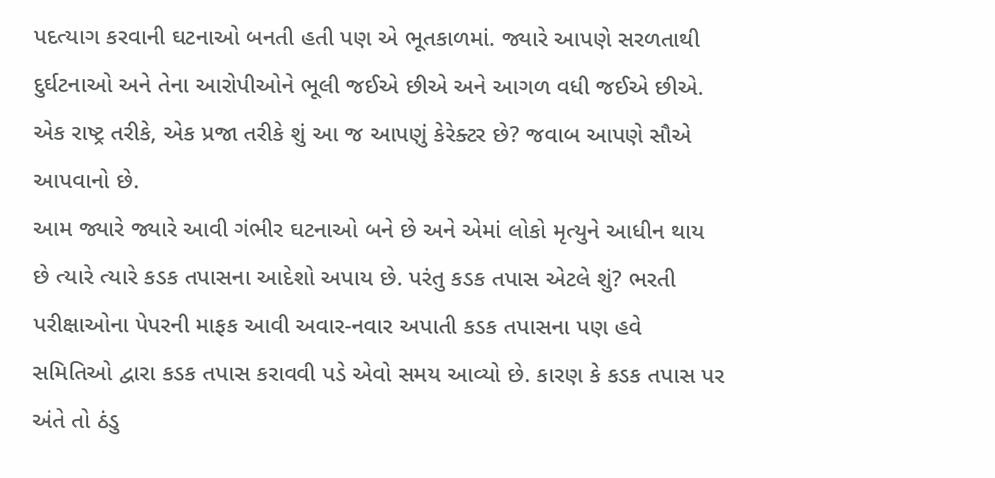પદત્યાગ કરવાની ઘટનાઓ બનતી હતી પણ એ ભૂતકાળમાં. જ્યારે આપણે સરળતાથી દુર્ઘટનાઓ અને તેના આરોપીઓને ભૂલી જઈએ છીએ અને આગળ વધી જઈએ છીએ. એક રાષ્ટ્ર તરીકે, એક પ્રજા તરીકે શું આ જ આપણું કેરેક્ટર છે? જવાબ આપણે સૌએ આપવાનો છે.
આમ જ્યારે જ્યારે આવી ગંભીર ઘટનાઓ બને છે અને એમાં લોકો મૃત્યુને આધીન થાય છે ત્યારે ત્યારે કડક તપાસના આદેશો અપાય છે. પરંતુ કડક તપાસ એટલે શું? ભરતી પરીક્ષાઓના પેપરની માફક આવી અવાર-નવાર અપાતી કડક તપાસના પણ હવે સમિતિઓ દ્વારા કડક તપાસ કરાવવી પડે એવો સમય આવ્યો છે. કારણ કે કડક તપાસ પર અંતે તો ઠંડુ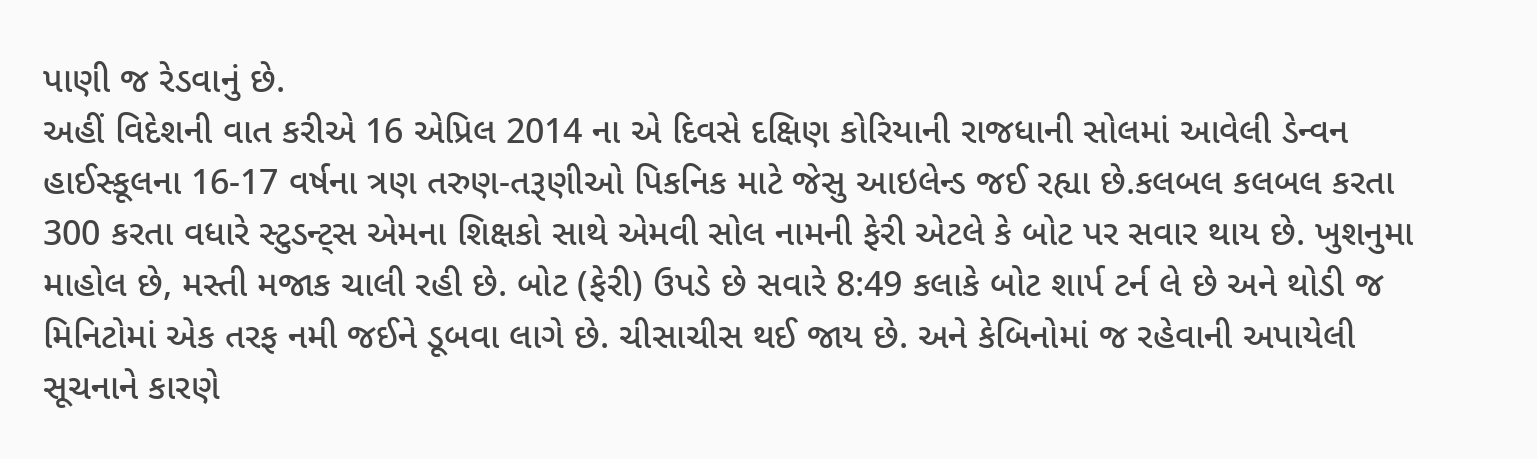પાણી જ રેડવાનું છે.
અહીં વિદેશની વાત કરીએ 16 એપ્રિલ 2014 ના એ દિવસે દક્ષિણ કોરિયાની રાજધાની સોલમાં આવેલી ડેન્વન હાઈસ્કૂલના 16-17 વર્ષના ત્રણ તરુણ-તરૂણીઓ પિકનિક માટે જેસુ આઇલેન્ડ જઈ રહ્યા છે.કલબલ કલબલ કરતા 300 કરતા વધારે સ્ટુડન્ટ્સ એમના શિક્ષકો સાથે એમવી સોલ નામની ફેરી એટલે કે બોટ પર સવાર થાય છે. ખુશનુમા માહોલ છે, મસ્તી મજાક ચાલી રહી છે. બોટ (ફેરી) ઉપડે છે સવારે 8:49 કલાકે બોટ શાર્પ ટર્ન લે છે અને થોડી જ મિનિટોમાં એક તરફ નમી જઈને ડૂબવા લાગે છે. ચીસાચીસ થઈ જાય છે. અને કેબિનોમાં જ રહેવાની અપાયેલી સૂચનાને કારણે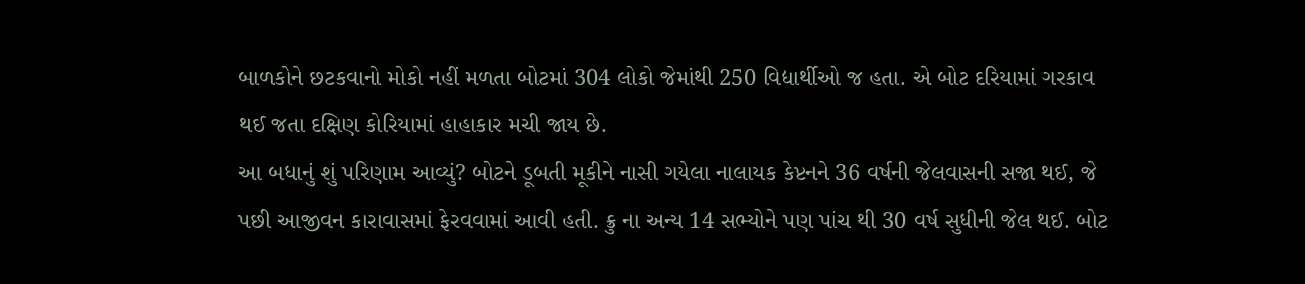બાળકોને છટકવાનો મોકો નહીં મળતા બોટમાં 304 લોકો જેમાંથી 250 વિદ્યાર્થીઓ જ હતા. એ બોટ દરિયામાં ગરકાવ થઈ જતા દક્ષિણ કોરિયામાં હાહાકાર મચી જાય છે.
આ બધાનું શું પરિણામ આવ્યું? બોટને ડૂબતી મૂકીને નાસી ગયેલા નાલાયક કેપ્ટનને 36 વર્ષની જેલવાસની સજા થઈ, જે પછી આજીવન કારાવાસમાં ફેરવવામાં આવી હતી. ક્રુ ના અન્ય 14 સભ્યોને પણ પાંચ થી 30 વર્ષ સુધીની જેલ થઈ. બોટ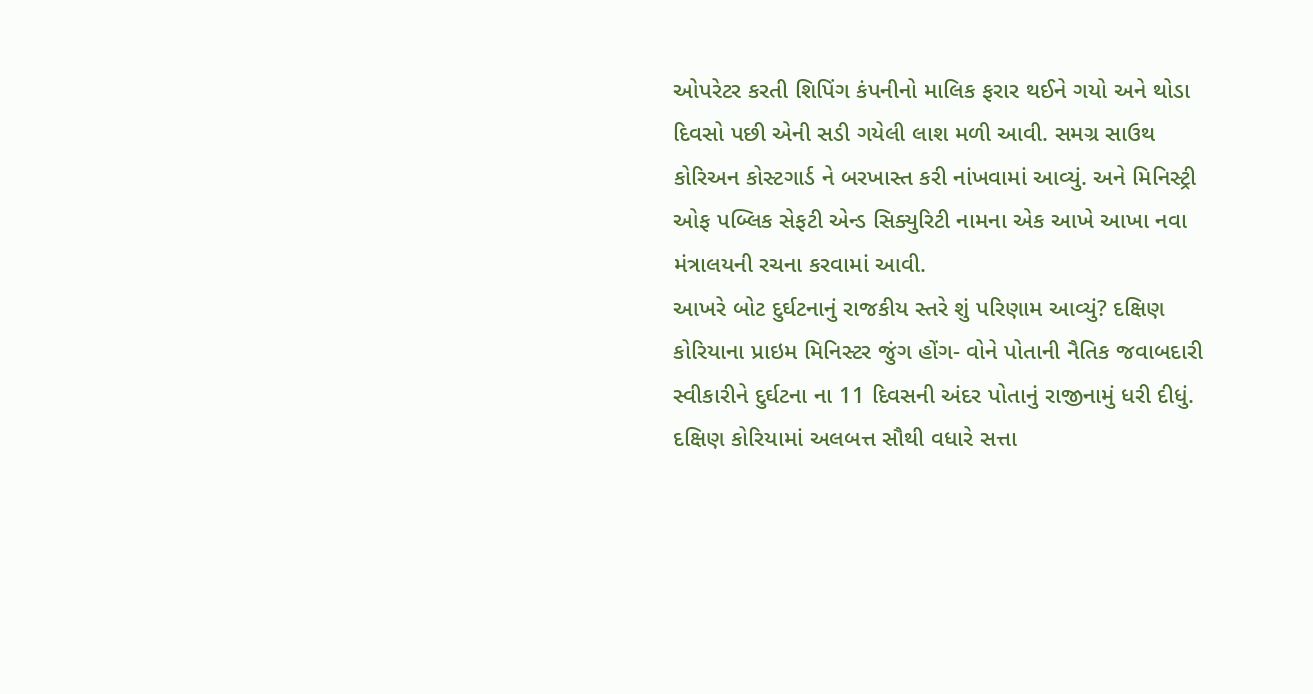ઓપરેટર કરતી શિપિંગ કંપનીનો માલિક ફરાર થઈને ગયો અને થોડા દિવસો પછી એની સડી ગયેલી લાશ મળી આવી. સમગ્ર સાઉથ કોરિઅન કોસ્ટગાર્ડ ને બરખાસ્ત કરી નાંખવામાં આવ્યું. અને મિનિસ્ટ્રી ઓફ પબ્લિક સેફટી એન્ડ સિક્યુરિટી નામના એક આખે આખા નવા મંત્રાલયની રચના કરવામાં આવી.
આખરે બોટ દુર્ઘટનાનું રાજકીય સ્તરે શું પરિણામ આવ્યું? દક્ષિણ કોરિયાના પ્રાઇમ મિનિસ્ટર જુંગ હોંગ- વોને પોતાની નૈતિક જવાબદારી સ્વીકારીને દુર્ઘટના ના 11 દિવસની અંદર પોતાનું રાજીનામું ધરી દીધું. દક્ષિણ કોરિયામાં અલબત્ત સૌથી વધારે સત્તા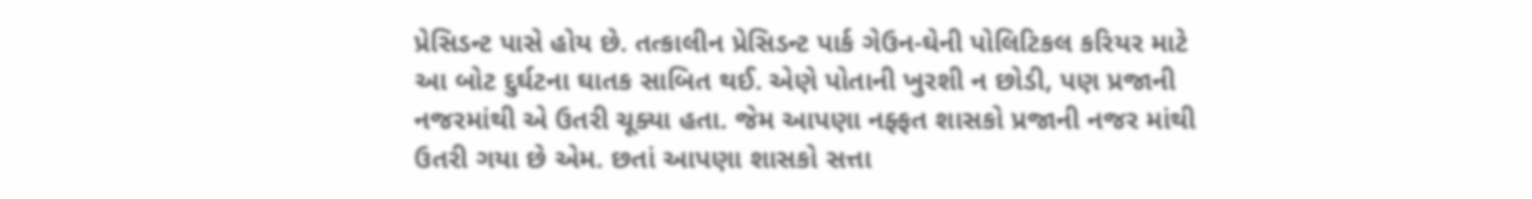પ્રેસિડન્ટ પાસે હોય છે. તત્કાલીન પ્રેસિડન્ટ પાર્ક ગેઉન-ઘેની પોલિટિકલ કરિયર માટે આ બોટ દુર્ઘટના ઘાતક સાબિત થઈ. એણે પોતાની ખુરશી ન છોડી, પણ પ્રજાની નજરમાંથી એ ઉતરી ચૂક્યા હતા. જેમ આપણા નફ્ફત શાસકો પ્રજાની નજર માંથી ઉતરી ગયા છે એમ. છતાં આપણા શાસકો સત્તા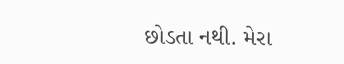છોડતા નથી. મેરા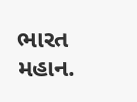ભારત મહાન.